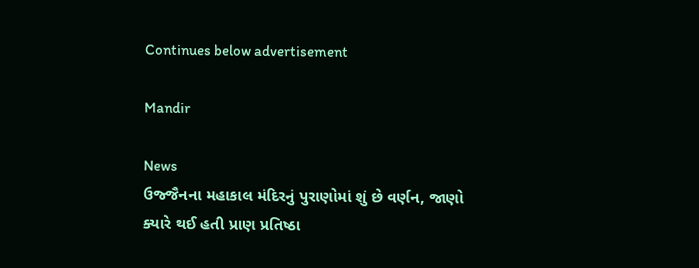Continues below advertisement

Mandir

News
ઉજ્જૈનના મહાકાલ મંદિરનું પુરાણોમાં શું છે વર્ણન, જાણો ક્યારે થઈ હતી પ્રાણ પ્રતિષ્ઠા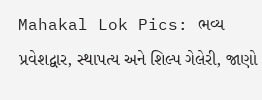Mahakal Lok Pics: ભવ્ય પ્રવેશદ્વાર, સ્થાપત્ય અને શિલ્પ ગેલેરી, જાણો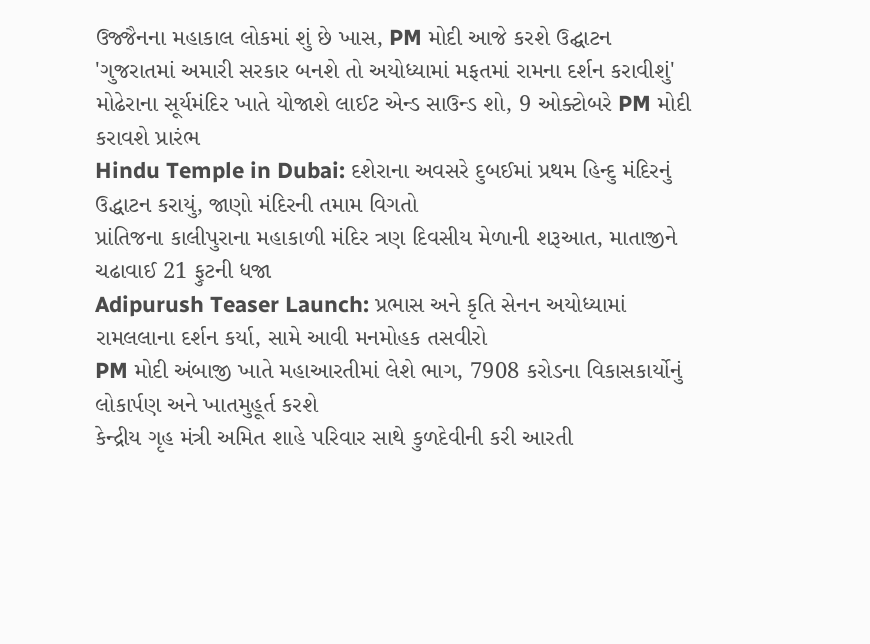ઉજ્જૈનના મહાકાલ લોકમાં શું છે ખાસ, PM મોદી આજે કરશે ઉદ્ઘાટન
'ગુજરાતમાં અમારી સરકાર બનશે તો અયોધ્યામાં મફતમાં રામના દર્શન કરાવીશું'
મોઢેરાના સૂર્યમંદિર ખાતે યોજાશે લાઈટ એન્ડ સાઉન્ડ શો, 9 ઓક્ટોબરે PM મોદી કરાવશે પ્રારંભ
Hindu Temple in Dubai: દશેરાના અવસરે દુબઈમાં પ્રથમ હિન્દુ મંદિરનું ઉદ્ધાટન કરાયું, જાણો મંદિરની તમામ વિગતો
પ્રાંતિજના કાલીપુરાના મહાકાળી મંદિર ત્રણ દિવસીય મેળાની શરૂઆત, માતાજીને ચઢાવાઈ 21 ફુટની ધજા
Adipurush Teaser Launch: પ્રભાસ અને કૃતિ સેનન અયોધ્યામાં રામલલાના દર્શન કર્યા, સામે આવી મનમોહક તસવીરો
PM મોદી અંબાજી ખાતે મહાઆરતીમાં લેશે ભાગ, 7908 કરોડના વિકાસકાર્યોનું લોકાર્પણ અને ખાતમુહૂર્ત કરશે
કેન્દ્રીય ગૃહ મંત્રી અમિત શાહે પરિવાર સાથે કુળદેવીની કરી આરતી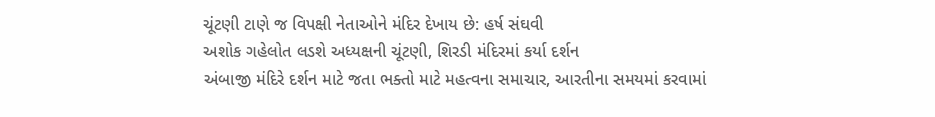ચૂંટણી ટાણે જ વિપક્ષી નેતાઓને મંદિર દેખાય છે: હર્ષ સંઘવી
અશોક ગહેલોત લડશે અધ્યક્ષની ચૂંટણી, શિરડી મંદિરમાં કર્યા દર્શન
અંબાજી મંદિરે દર્શન માટે જતા ભક્તો માટે મહત્વના સમાચાર, આરતીના સમયમાં કરવામાં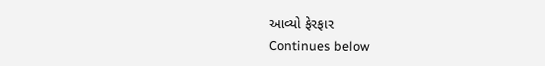આવ્યો ફેરફાર
Continues below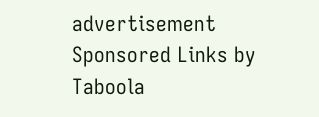advertisement
Sponsored Links by Taboola